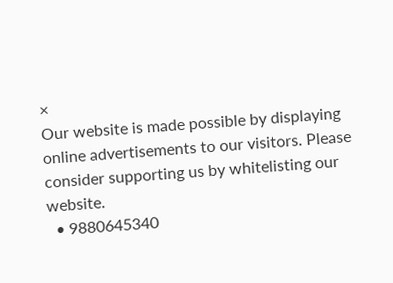×
Our website is made possible by displaying online advertisements to our visitors. Please consider supporting us by whitelisting our website.
  • 9880645340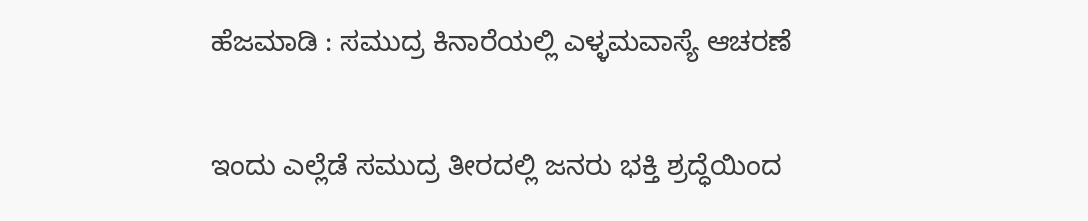ಹೆಜಮಾಡಿ : ಸಮುದ್ರ ಕಿನಾರೆಯಲ್ಲಿ ಎಳ್ಳಮವಾಸ್ಯೆ ಆಚರಣೆ

ಇಂದು ಎಲ್ಲೆಡೆ ಸಮುದ್ರ ತೀರದಲ್ಲಿ ಜನರು ಭಕ್ತಿ ಶ್ರದ್ಧೆಯಿಂದ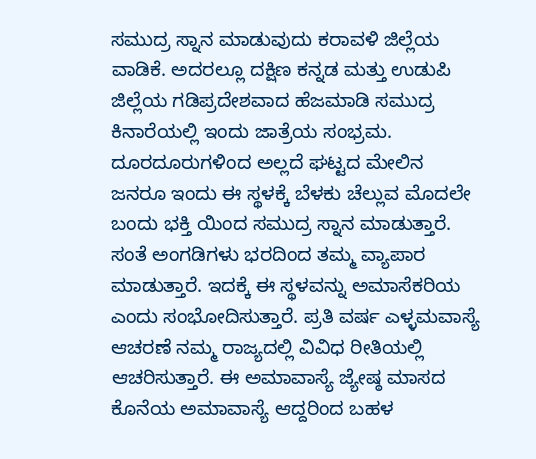ಸಮುದ್ರ ಸ್ನಾನ ಮಾಡುವುದು ಕರಾವಳಿ ಜಿಲ್ಲೆಯ ವಾಡಿಕೆ. ಅದರಲ್ಲೂ ದಕ್ಷಿಣ ಕನ್ನಡ ಮತ್ತು ಉಡುಪಿ ಜಿಲ್ಲೆಯ ಗಡಿಪ್ರದೇಶವಾದ ಹೆಜಮಾಡಿ ಸಮುದ್ರ ಕಿನಾರೆಯಲ್ಲಿ ಇಂದು ಜಾತ್ರೆಯ ಸಂಭ್ರಮ. ದೂರದೂರುಗಳಿಂದ ಅಲ್ಲದೆ ಘಟ್ಟದ ಮೇಲಿನ ಜನರೂ ಇಂದು ಈ ಸ್ಥಳಕ್ಕೆ ಬೆಳಕು ಚೆಲ್ಲುವ ಮೊದಲೇ ಬಂದು ಭಕ್ತಿ ಯಿಂದ ಸಮುದ್ರ ಸ್ನಾನ ಮಾಡುತ್ತಾರೆ. ಸಂತೆ ಅಂಗಡಿಗಳು ಭರದಿಂದ ತಮ್ಮ ವ್ಯಾಪಾರ ಮಾಡುತ್ತಾರೆ. ಇದಕ್ಕೆ ಈ ಸ್ಥಳವನ್ನು ಅಮಾಸೆಕರಿಯ ಎಂದು ಸಂಭೋದಿಸುತ್ತಾರೆ. ಪ್ರತಿ ವರ್ಷ ಎಳ್ಳಮವಾಸ್ಯೆ ಆಚರಣೆ ನಮ್ಮ ರಾಜ್ಯದಲ್ಲಿ ವಿವಿಧ ರೀತಿಯಲ್ಲಿ ಆಚರಿಸುತ್ತಾರೆ. ಈ ಅಮಾವಾಸ್ಯೆ ಜ್ಯೇಷ್ಠ ಮಾಸದ ಕೊನೆಯ ಅಮಾವಾಸ್ಯೆ ಆದ್ದರಿಂದ ಬಹಳ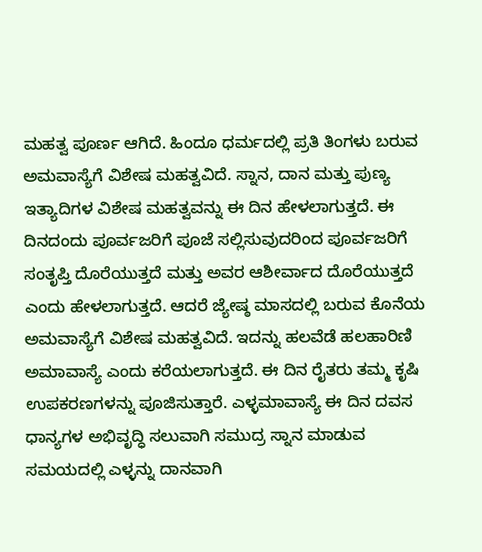ಮಹತ್ವ ಪೂರ್ಣ ಆಗಿದೆ. ಹಿಂದೂ ಧರ್ಮದಲ್ಲಿ ಪ್ರತಿ ತಿಂಗಳು ಬರುವ ಅಮವಾಸ್ಯೆಗೆ ವಿಶೇಷ ಮಹತ್ವವಿದೆ. ಸ್ನಾನ, ದಾನ ಮತ್ತು ಪುಣ್ಯ ಇತ್ಯಾದಿಗಳ ವಿಶೇಷ ಮಹತ್ವವನ್ನು ಈ ದಿನ ಹೇಳಲಾಗುತ್ತದೆ. ಈ ದಿನದಂದು ಪೂರ್ವಜರಿಗೆ ಪೂಜೆ ಸಲ್ಲಿಸುವುದರಿಂದ ಪೂರ್ವಜರಿಗೆ ಸಂತೃಪ್ತಿ ದೊರೆಯುತ್ತದೆ ಮತ್ತು ಅವರ ಆಶೀರ್ವಾದ ದೊರೆಯುತ್ತದೆ ಎಂದು ಹೇಳಲಾಗುತ್ತದೆ. ಆದರೆ ಜ್ಯೇಷ್ಠ ಮಾಸದಲ್ಲಿ ಬರುವ ಕೊನೆಯ ಅಮವಾಸ್ಯೆಗೆ ವಿಶೇಷ ಮಹತ್ವವಿದೆ. ಇದನ್ನು ಹಲವೆಡೆ ಹಲಹಾರಿಣಿ ಅಮಾವಾಸ್ಯೆ ಎಂದು ಕರೆಯಲಾಗುತ್ತದೆ. ಈ ದಿನ ರೈತರು ತಮ್ಮ ಕೃಷಿ ಉಪಕರಣಗಳನ್ನು ಪೂಜಿಸುತ್ತಾರೆ. ಎಳ್ಳಮಾವಾಸ್ಯೆ ಈ ದಿನ ದವಸ ಧಾನ್ಯಗಳ ಅಭಿವೃದ್ಧಿ ಸಲುವಾಗಿ ಸಮುದ್ರ ಸ್ನಾನ ಮಾಡುವ ಸಮಯದಲ್ಲಿ ಎಳ್ಳನ್ನು ದಾನವಾಗಿ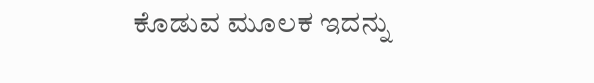ಕೊಡುವ ಮೂಲಕ ಇದನ್ನು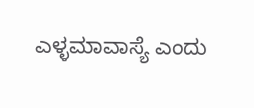ಎಳ್ಳಮಾವಾಸ್ಯೆ ಎಂದು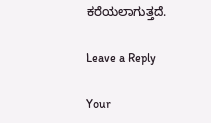ಕರೆಯಲಾಗುತ್ತದೆ.

Leave a Reply

Your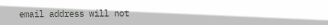email address will not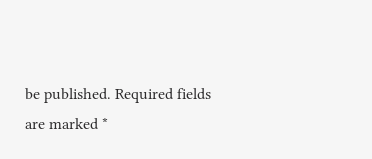be published. Required fields are marked *